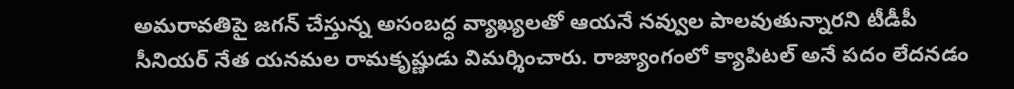అమరావతిపై జగన్ చేస్తున్న అసంబద్ధ వ్యాఖ్యలతో ఆయనే నవ్వుల పాలవుతున్నారని టీడీపీ సీనియర్ నేత యనమల రామకృష్ణుడు విమర్శించారు. రాజ్యాంగంలో క్యాపిటల్ అనే పదం లేదనడం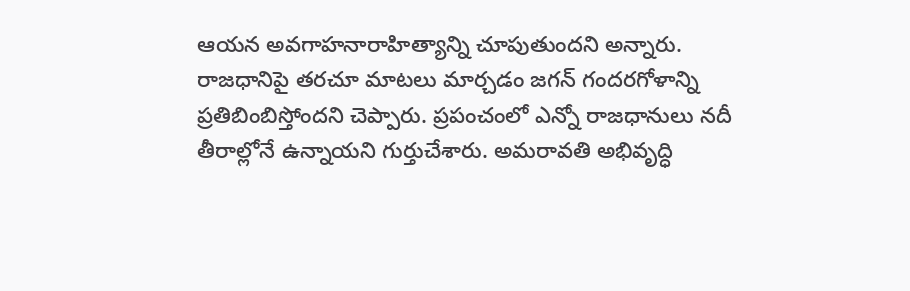ఆయన అవగాహనారాహిత్యాన్ని చూపుతుందని అన్నారు. రాజధానిపై తరచూ మాటలు మార్చడం జగన్ గందరగోళాన్ని ప్రతిబింబిస్తోందని చెప్పారు. ప్రపంచంలో ఎన్నో రాజధానులు నదీ తీరాల్లోనే ఉన్నాయని గుర్తుచేశారు. అమరావతి అభివృద్ధి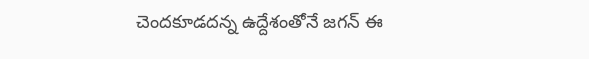చెందకూడదన్న ఉద్దేశంతోనే జగన్ ఈ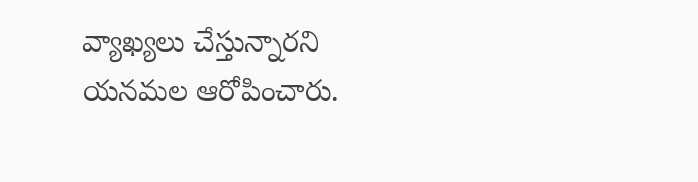వ్యాఖ్యలు చేస్తున్నారని యనమల ఆరోపించారు.